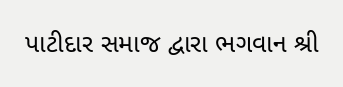પાટીદાર સમાજ દ્વારા ભગવાન શ્રી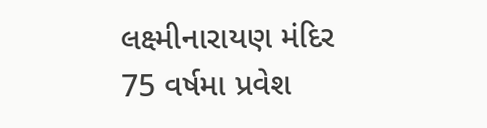લક્ષ્મીનારાયણ મંદિર 75 વર્ષમા પ્રવેશ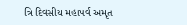ત્રિ દિવસીય મહાપર્વ અમૃત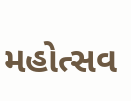મહોત્સવ